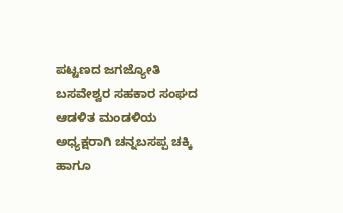ಪಟ್ಟಣದ ಜಗಜ್ಯೋತಿ ಬಸವೇಶ್ವರ ಸಹಕಾರ ಸಂಘದ ಆಡಳಿತ ಮಂಡಳಿಯ ಅಧ್ಯಕ್ಷರಾಗಿ ಚನ್ನಬಸಪ್ಪ ಚಕ್ಕಿ ಹಾಗೂ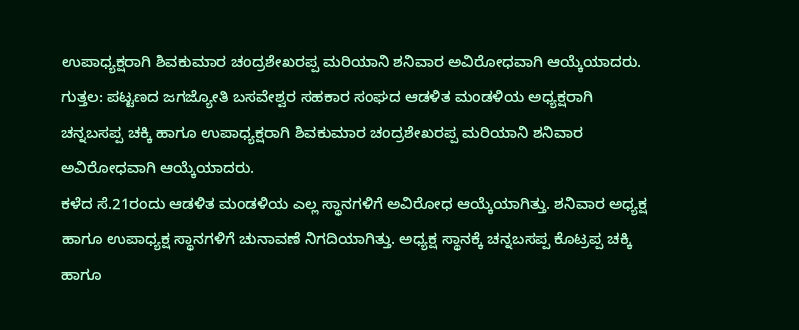ಉಪಾಧ್ಯಕ್ಷರಾಗಿ ಶಿವಕುಮಾರ ಚಂದ್ರಶೇಖರಪ್ಪ ಮರಿಯಾನಿ ಶನಿವಾರ ಅವಿರೋಧವಾಗಿ ಆಯ್ಕೆಯಾದರು.
ಗುತ್ತಲ: ಪಟ್ಟಣದ ಜಗಜ್ಯೋತಿ ಬಸವೇಶ್ವರ ಸಹಕಾರ ಸಂಘದ ಆಡಳಿತ ಮಂಡಳಿಯ ಅಧ್ಯಕ್ಷರಾಗಿ ಚನ್ನಬಸಪ್ಪ ಚಕ್ಕಿ ಹಾಗೂ ಉಪಾಧ್ಯಕ್ಷರಾಗಿ ಶಿವಕುಮಾರ ಚಂದ್ರಶೇಖರಪ್ಪ ಮರಿಯಾನಿ ಶನಿವಾರ ಅವಿರೋಧವಾಗಿ ಆಯ್ಕೆಯಾದರು.
ಕಳೆದ ಸೆ.21ರಂದು ಆಡಳಿತ ಮಂಡಳಿಯ ಎಲ್ಲ ಸ್ಥಾನಗಳಿಗೆ ಅವಿರೋಧ ಆಯ್ಕೆಯಾಗಿತ್ತು. ಶನಿವಾರ ಅಧ್ಯಕ್ಷ ಹಾಗೂ ಉಪಾಧ್ಯಕ್ಷ ಸ್ಥಾನಗಳಿಗೆ ಚುನಾವಣೆ ನಿಗದಿಯಾಗಿತ್ತು. ಅಧ್ಯಕ್ಷ ಸ್ಥಾನಕ್ಕೆ ಚನ್ನಬಸಪ್ಪ ಕೊಟ್ರಪ್ಪ ಚಕ್ಕಿ ಹಾಗೂ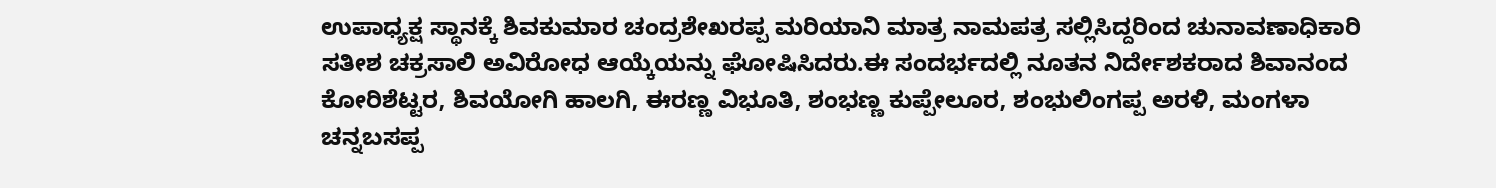ಉಪಾಧ್ಯಕ್ಷ ಸ್ಥಾನಕ್ಕೆ ಶಿವಕುಮಾರ ಚಂದ್ರಶೇಖರಪ್ಪ ಮರಿಯಾನಿ ಮಾತ್ರ ನಾಮಪತ್ರ ಸಲ್ಲಿಸಿದ್ದರಿಂದ ಚುನಾವಣಾಧಿಕಾರಿ ಸತೀಶ ಚಕ್ರಸಾಲಿ ಅವಿರೋಧ ಆಯ್ಕೆಯನ್ನು ಘೋಷಿಸಿದರು.ಈ ಸಂದರ್ಭದಲ್ಲಿ ನೂತನ ನಿರ್ದೇಶಕರಾದ ಶಿವಾನಂದ ಕೋರಿಶೆಟ್ಟರ, ಶಿವಯೋಗಿ ಹಾಲಗಿ, ಈರಣ್ಣ ವಿಭೂತಿ, ಶಂಭಣ್ಣ ಕುಪ್ಪೇಲೂರ, ಶಂಭುಲಿಂಗಪ್ಪ ಅರಳಿ, ಮಂಗಳಾ ಚನ್ನಬಸಪ್ಪ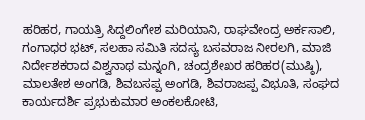ಹರಿಹರ, ಗಾಯತ್ರಿ ಸಿದ್ದಲಿಂಗೇಶ ಮರಿಯಾನಿ, ರಾಘವೇಂದ್ರ ಅರ್ಕಸಾಲಿ, ಗಂಗಾಧರ ಭಟ್, ಸಲಹಾ ಸಮಿತಿ ಸದಸ್ಯ ಬಸವರಾಜ ನೀರಲಗಿ, ಮಾಜಿ ನಿರ್ದೇಶಕರಾದ ವಿಶ್ವನಾಥ ಮನ್ನಂಗಿ, ಚಂದ್ರಶೇಖರ ಹರಿಹರ(ಮುಷ್ಠಿ), ಮಾಲತೇಶ ಅಂಗಡಿ, ಶಿವಬಸಪ್ಪ ಅಂಗಡಿ, ಶಿವರಾಜಪ್ಪ ವಿಭೂತಿ, ಸಂಘದ ಕಾರ್ಯದರ್ಶಿ ಪ್ರಭುಕುಮಾರ ಅಂಕಲಕೋಟಿ,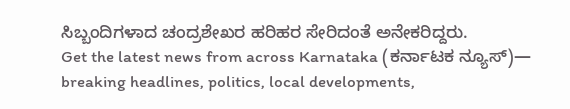ಸಿಬ್ಬಂದಿಗಳಾದ ಚಂದ್ರಶೇಖರ ಹರಿಹರ ಸೇರಿದಂತೆ ಅನೇಕರಿದ್ದರು.
Get the latest news from across Karnataka (ಕರ್ನಾಟಕ ನ್ಯೂಸ್)— breaking headlines, politics, local developments,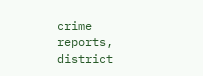crime reports, district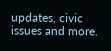updates, civic issues and more.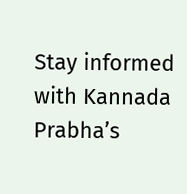Stay informed with Kannada Prabha’s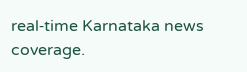real‑time Karnataka news coverage.